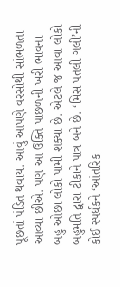પૂછતાં પંડિત થવાય. આવું આપણે વરસોથી સાંભળતા આવ્યા છીએ. પણ આ ઉક્તિ પાછળની ખરી ભાવના બહુ ઓછા લોકો પામી શક્યા છે. એટલે જ આવા લોકો બહુમતિ દ્વારા ટીકાને પાત્ર બને છે. ‘મિસ પતલી ગલી’ની કોઈ સ્પર્ધકને ‘આંતરિક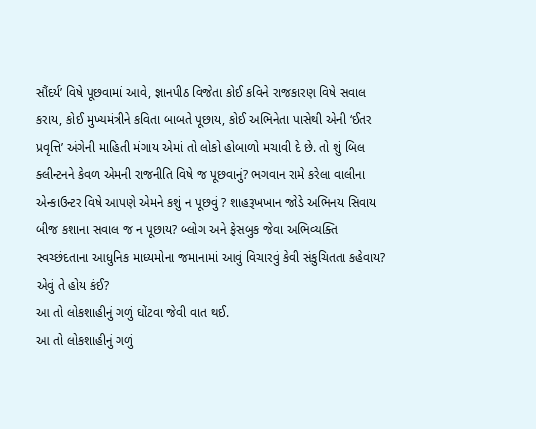સૌંદર્ય’ વિષે પૂછવામાં આવે, જ્ઞાનપીઠ વિજેતા કોઈ કવિને રાજકારણ વિષે સવાલ કરાય, કોઈ મુખ્યમંત્રીને કવિતા બાબતે પૂછાય, કોઈ અભિનેતા પાસેથી એની ‘ઈતર પ્રવૃત્તિ’ અંગેની માહિતી મંગાય એમાં તો લોકો હોબાળો મચાવી દે છે. તો શું બિલ ક્લીન્ટનને કેવળ એમની રાજનીતિ વિષે જ પૂછવાનું? ભગવાન રામે કરેલા વાલીના એન્કાઉન્ટર વિષે આપણે એમને કશું ન પૂછવું ? શાહરૂખખાન જોડે અભિનય સિવાય બીજ કશાના સવાલ જ ન પૂછાય? બ્લોગ અને ફેસબુક જેવા અભિવ્યક્તિ સ્વચ્છંદતાના આધુનિક માધ્યમોના જમાનામાં આવું વિચારવું કેવી સંકુચિતતા કહેવાય? એવું તે હોય કંઈ?
આ તો લોકશાહીનું ગળું ઘોંટવા જેવી વાત થઈ.
આ તો લોકશાહીનું ગળું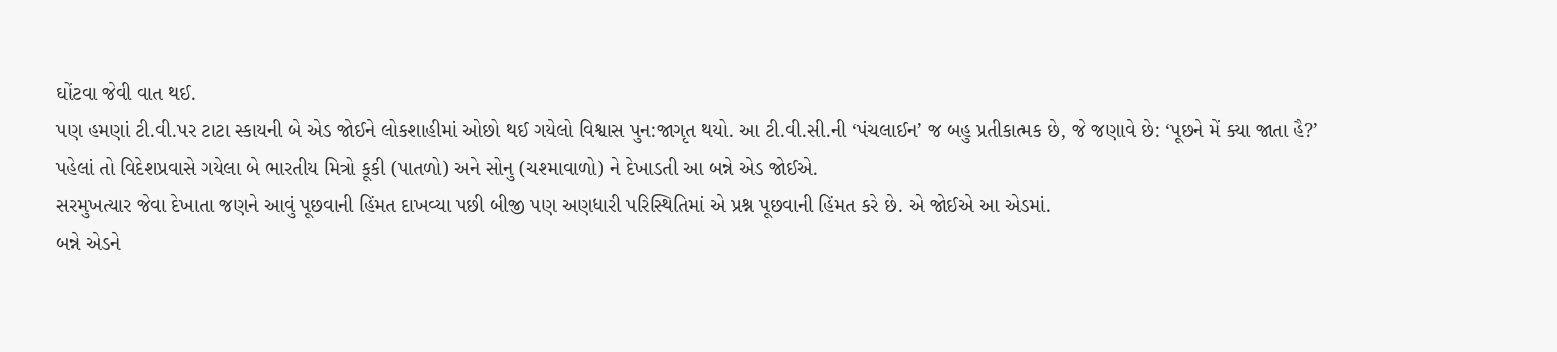ઘોંટવા જેવી વાત થઈ.
પણ હમણાં ટી.વી.પર ટાટા સ્કાયની બે એડ જોઈને લોકશાહીમાં ઓછો થઈ ગયેલો વિશ્વાસ પુન:જાગૃત થયો. આ ટી.વી.સી.ની ‘પંચલાઈન’ જ બહુ પ્રતીકાત્મક છે, જે જણાવે છે: ‘પૂછને મેં ક્યા જાતા હૈ?’
પહેલાં તો વિદેશપ્રવાસે ગયેલા બે ભારતીય મિત્રો કૂકી (પાતળો) અને સોનુ (ચશ્માવાળો) ને દેખાડતી આ બન્ને એડ જોઈએ.
સરમુખત્યાર જેવા દેખાતા જણને આવું પૂછવાની હિંમત દાખવ્યા પછી બીજી પણ અણધારી પરિસ્થિતિમાં એ પ્રશ્ન પૂછવાની હિંમત કરે છે. એ જોઈએ આ એડમાં.
બન્ને એડને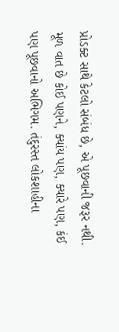પ્રોડક્ટ સાથે કેટલો સંબંધ છે, એ પૂછવાની જરૂર નથી. મૂળ વાત છે કોઈ પણને, ક્યાંય પણ, ક્યારે પણ, કંઈ પણ પૂછવાનો અભિગમ. તંદુરસ્ત લોકશાહીના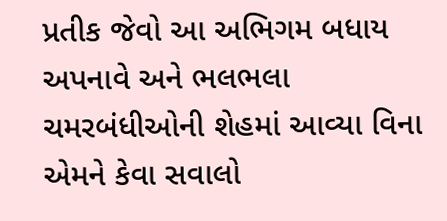પ્રતીક જેવો આ અભિગમ બધાય અપનાવે અને ભલભલા ચમરબંધીઓની શેહમાં આવ્યા વિના એમને કેવા સવાલો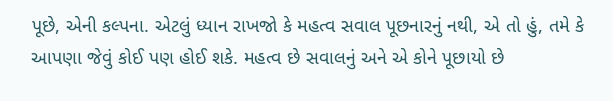પૂછે, એની કલ્પના. એટલું ધ્યાન રાખજો કે મહત્વ સવાલ પૂછનારનું નથી, એ તો હું, તમે કે આપણા જેવું કોઈ પણ હોઈ શકે. મહત્વ છે સવાલનું અને એ કોને પૂછાયો છે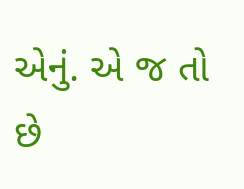એનું. એ જ તો છે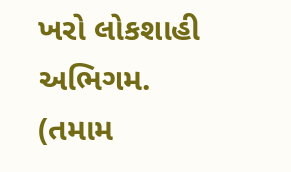ખરો લોકશાહી અભિગમ.
(તમામ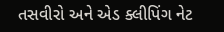તસવીરો અને એડ ક્લીપિંગ નેટ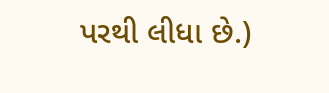પરથી લીધા છે.)